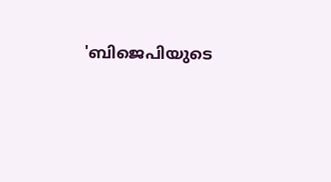'ബിജെപിയുടെ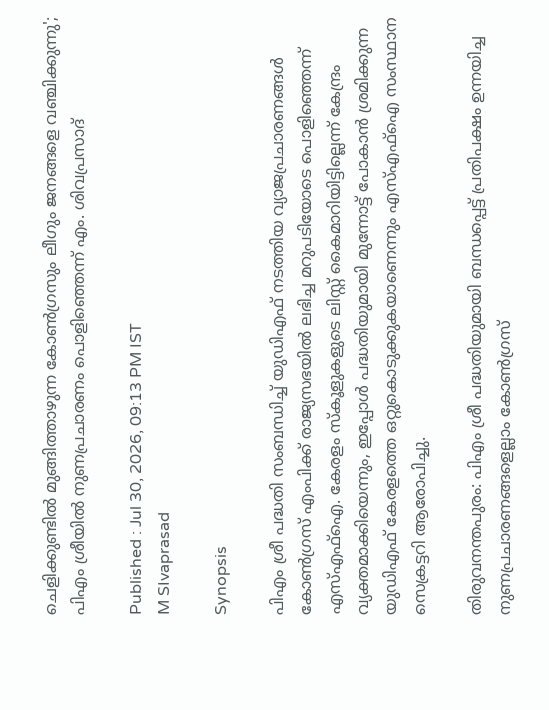ചെളിക്കുണ്ടിൽ മുങ്ങിത്താഴുന്ന കോൺഗ്രസും ലീഗും ജനങ്ങളെ വഞ്ചിക്കുന്നു'; പിഎം ശ്രീയിൽ നുണപ്രചാരണം പൊളിഞ്ഞെന്ന് എം. ശിവപ്രസാദ്

Published : Jul 30, 2026, 09:13 PM IST
M SIvaprasad

Synopsis

പിഎം ശ്രീ പദ്ധതി സംബന്ധിച്ച് യുഡിഎഫ് നടത്തിയ വ്യാജപ്രചാരണങ്ങൾ കോൺഗ്രസ് എംപിക്ക് രാജ്യസഭയിൽ ലഭിച്ച മറുപടിയോടെ പൊളിഞ്ഞെന്ന് എസ്എഫ്ഐ. കേരളം സ്കൂളുകളുടെ ലിസ്റ്റ് കൈമാറിയിട്ടില്ലെന്ന് കേന്ദ്രം വ്യക്തമാക്കിയെന്നും, ഇപ്പോൾ പദ്ധതിയുമായി മുന്നോട്ട് പോകാൻ ശ്രമിക്കുന്ന യുഡിഎഫ് കേരളത്തെ ഒറ്റുകൊടുക്കുകയാണെന്നും എസ്എഫ്ഐ സംസ്ഥാന സെക്രട്ടറി ആരോപിച്ചു.

തിരുവനന്തപുരം: പിഎം ശ്രീ പദ്ധതിയുമായി ബന്ധപ്പെട്ട് പ്രതിപക്ഷം ഉന്നയിച്ച നുണപ്രചാരണങ്ങളെല്ലാം കോൺഗ്രസ്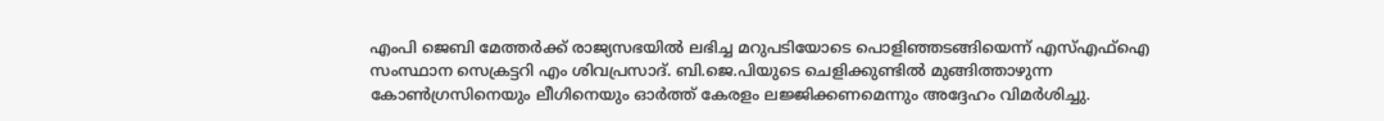എംപി ജെബി മേത്തർക്ക് രാജ്യസഭയിൽ ലഭിച്ച മറുപടിയോടെ പൊളിഞ്ഞടങ്ങിയെന്ന് എസ്എഫ്ഐ സംസ്ഥാന സെക്രട്ടറി എം ശിവപ്രസാദ്. ബി.ജെ.പിയുടെ ചെളിക്കുണ്ടിൽ മുങ്ങിത്താഴുന്ന കോൺഗ്രസിനെയും ലീഗിനെയും ഓർത്ത് കേരളം ലജ്ജിക്കണമെന്നും അദ്ദേഹം വിമർശിച്ചു.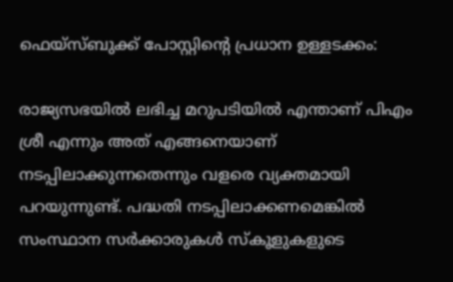ഫെയ്സ്ബുക്ക് പോസ്റ്റിന്റെ പ്രധാന ഉള്ളടക്കം:

രാജ്യസഭയിൽ ലഭിച്ച മറുപടിയിൽ എന്താണ് പിഎം ശ്രീ എന്നും അത് എങ്ങനെയാണ് നടപ്പിലാക്കുന്നതെന്നും വളരെ വ്യക്തമായി പറയുന്നുണ്ട്. പദ്ധതി നടപ്പിലാക്കണമെങ്കിൽ സംസ്ഥാന സർക്കാരുകൾ സ്കൂളുകളുടെ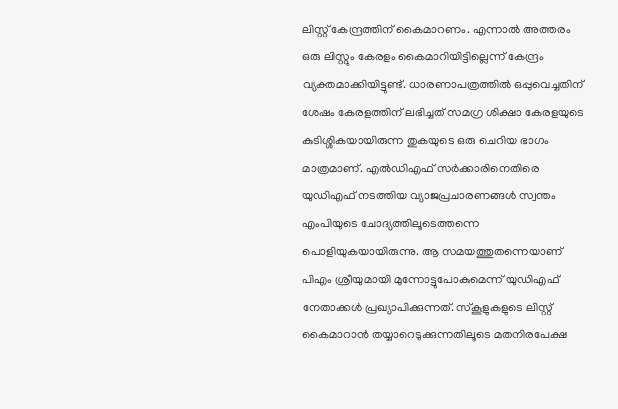ലിസ്റ്റ് കേന്ദ്രത്തിന് കൈമാറണം. എന്നാൽ അത്തരം ഒരു ലിസ്റ്റും കേരളം കൈമാറിയിട്ടില്ലെന്ന് കേന്ദ്രം വ്യക്തമാക്കിയിട്ടുണ്ട്. ധാരണാപത്രത്തിൽ ഒപ്പുവെച്ചതിന് ശേഷം കേരളത്തിന് ലഭിച്ചത് സമഗ്ര ശിക്ഷാ കേരളയുടെ കുടിശ്ശികയായിരുന്ന തുകയുടെ ഒരു ചെറിയ ഭാഗം മാത്രമാണ്. എൽഡിഎഫ് സർക്കാരിനെതിരെ യുഡിഎഫ് നടത്തിയ വ്യാജപ്രചാരണങ്ങൾ സ്വന്തം എംപിയുടെ ചോദ്യത്തിലൂടെത്തന്നെ പൊളിയുകയായിരുന്നു. ആ സമയത്തുതന്നെയാണ് പിഎം ശ്രീയുമായി മുന്നോട്ടുപോകുമെന്ന് യുഡിഎഫ് നേതാക്കൾ പ്രഖ്യാപിക്കുന്നത്. സ്കൂളുകളുടെ ലിസ്റ്റ് കൈമാറാൻ തയ്യാറെടുക്കുന്നതിലൂടെ മതനിരപേക്ഷ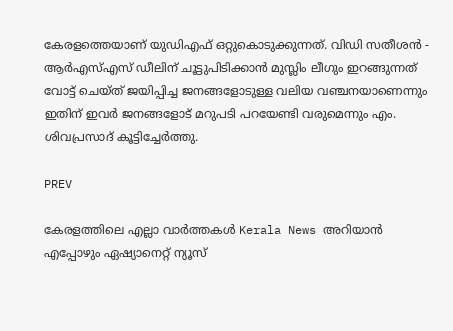കേരളത്തെയാണ് യുഡിഎഫ് ഒറ്റുകൊടുക്കുന്നത്. വിഡി സതീശൻ - ആർഎസ്എസ് ഡീലിന് ചൂട്ടുപിടിക്കാൻ മുസ്ലിം ലീഗും ഇറങ്ങുന്നത് വോട്ട് ചെയ്ത് ജയിപ്പിച്ച ജനങ്ങളോടുള്ള വലിയ വഞ്ചനയാണെന്നും ഇതിന് ഇവർ ജനങ്ങളോട് മറുപടി പറയേണ്ടി വരുമെന്നും എം. ശിവപ്രസാദ് കൂട്ടിച്ചേർത്തു.

PREV

കേരളത്തിലെ എല്ലാ വാർത്തകൾ Kerala News അറിയാൻ  എപ്പോഴും ഏഷ്യാനെറ്റ് ന്യൂസ്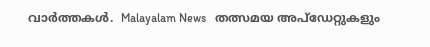വാർത്തകൾ.  Malayalam News   തത്സമയ അപ്‌ഡേറ്റുകളും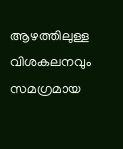ആഴത്തിലുള്ള വിശകലനവും സമഗ്രമായ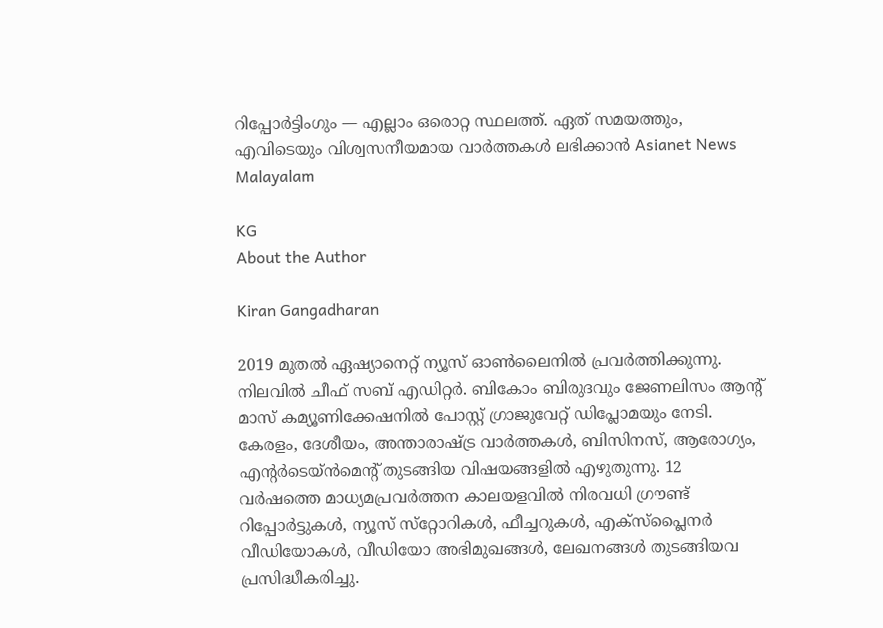റിപ്പോർട്ടിംഗും — എല്ലാം ഒരൊറ്റ സ്ഥലത്ത്. ഏത് സമയത്തും, എവിടെയും വിശ്വസനീയമായ വാർത്തകൾ ലഭിക്കാൻ Asianet News Malayalam

KG
About the Author

Kiran Gangadharan

2019 മുതല്‍ ഏഷ്യാനെറ്റ് ന്യൂസ് ഓണ്‍ലൈനില്‍ പ്രവര്‍ത്തിക്കുന്നു. നിലവില്‍ ചീഫ് സബ് എഡിറ്റർ. ബികോം ബിരുദവും ജേണലിസം ആൻ്റ് മാസ് കമ്യൂണിക്കേഷനിൽ പോസ്റ്റ് ഗ്രാജുവേറ്റ് ഡിപ്ലോമയും നേടി. കേരളം, ദേശീയം, അന്താരാഷ്ട്ര വാര്‍ത്തകള്‍, ബിസിനസ്, ആരോഗ്യം, എന്റർടെയ്ൻമെൻ്റ് തുടങ്ങിയ വിഷയങ്ങളില്‍ എഴുതുന്നു. 12 വര്‍ഷത്തെ മാധ്യമപ്രവര്‍ത്തന കാലയളവില്‍ നിരവധി ഗ്രൗണ്ട് റിപ്പോര്‍ട്ടുകള്‍, ന്യൂസ് സ്‌റ്റോറികള്‍, ഫീച്ചറുകള്‍, എക്‌സ്‌പ്ലൈന‍ർ വീഡിയോകൾ, വീഡിയോ അഭിമുഖങ്ങള്‍, ലേഖനങ്ങള്‍ തുടങ്ങിയവ പ്രസിദ്ധീകരിച്ചു.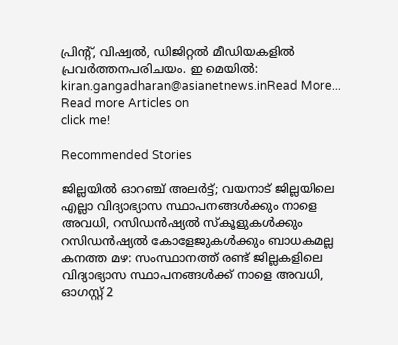പ്രിന്റ്, വിഷ്വല്‍, ഡിജിറ്റല്‍ മീഡിയകളില്‍ പ്രവര്‍ത്തനപരിചയം. ഇ മെയില്‍: kiran.gangadharan@asianetnews.inRead More...
Read more Articles on
click me!

Recommended Stories

ജില്ലയിൽ ഓറ‍ഞ്ച് അലർട്ട്; വയനാട് ജില്ലയിലെ എല്ലാ വിദ്യാഭ്യാസ സ്ഥാപനങ്ങൾക്കും നാളെ അവധി, റസിഡൻഷ്യൽ സ്കൂളുകൾക്കും റസിഡ‍ൻഷ്യൽ കോളേജുകൾക്കും ബാധകമല്ല
കനത്ത മഴ: സംസ്ഥാനത്ത് രണ്ട് ജില്ലകളിലെ വിദ്യാഭ്യാസ സ്ഥാപനങ്ങൾക്ക് നാളെ അവധി, ഓഗസ്റ്റ് 2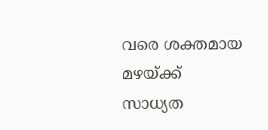വരെ ശക്തമായ മഴയ്ക്ക് സാധ്യത